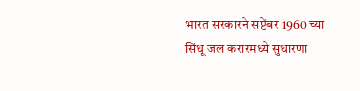भारत सरकारने सप्टेंबर 1960 च्या सिंधू जल करारमध्ये सुधारणा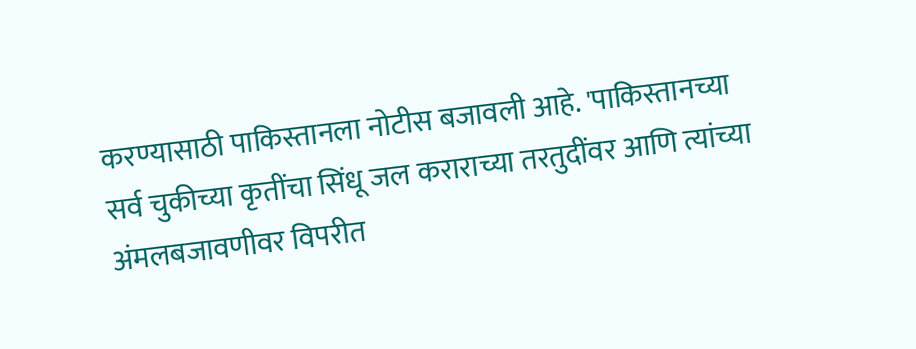करण्यासाठी पाकिस्तानला नोटीस बजावली आहे. 'पाकिस्तानच्या सर्व चुकीच्या कृतींचा सिंधू जल कराराच्या तरतुदींवर आणि त्यांच्या अंमलबजावणीवर विपरीत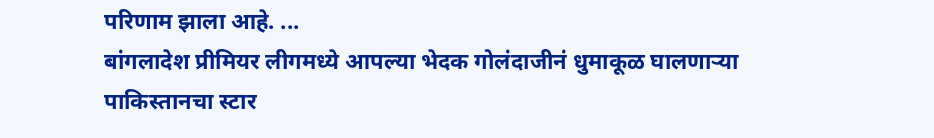परिणाम झाला आहे. ...
बांगलादेश प्रीमियर लीगमध्ये आपल्या भेदक गोलंदाजीनं धुमाकूळ घालणाऱ्या पाकिस्तानचा स्टार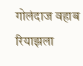गोलंदाज वहाब रियाझला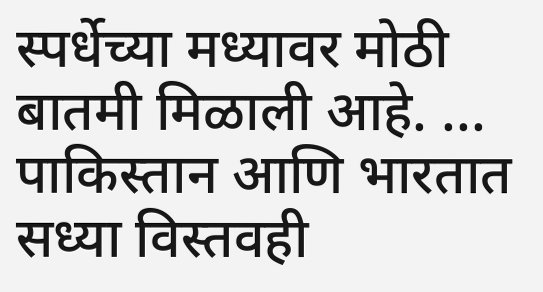स्पर्धेच्या मध्यावर मोठी बातमी मिळाली आहे. ...
पाकिस्तान आणि भारतात सध्या विस्तवही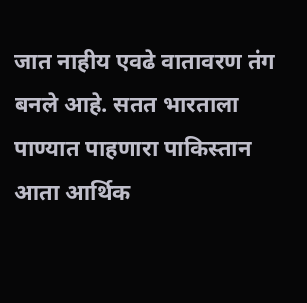जात नाहीय एवढे वातावरण तंग बनले आहे. सतत भारताला पाण्यात पाहणारा पाकिस्तान आता आर्थिक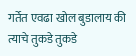गर्तेत एवढा खोल बुडालाय की त्याचे तुकडे तुकडे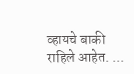व्हायचे बाकी राहिले आहेत. ...